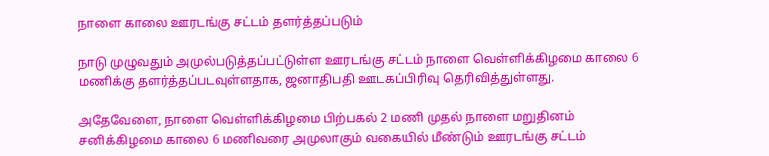நாளை காலை ஊரடங்கு சட்டம் தளர்த்தப்படும்

நாடு முழுவதும் அமுல்படுத்தப்பட்டுள்ள ஊரடங்கு சட்டம் நாளை வெள்ளிக்கிழமை காலை 6 மணிக்கு தளர்த்தப்படவுள்ளதாக, ஜனாதிபதி ஊடகப்பிரிவு தெரிவித்துள்ளது.

அதேவேளை, நாளை வெள்ளிக்கிழமை பிற்பகல் 2 மணி முதல் நாளை மறுதினம் சனிக்கிழமை காலை 6 மணிவரை அமுலாகும் வகையில் மீண்டும் ஊரடங்கு சட்டம்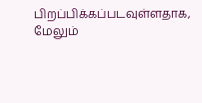பிறப்பிக்கப்படவுள்ளதாக, மேலும்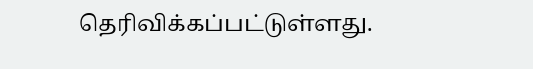தெரிவிக்கப்பட்டுள்ளது.